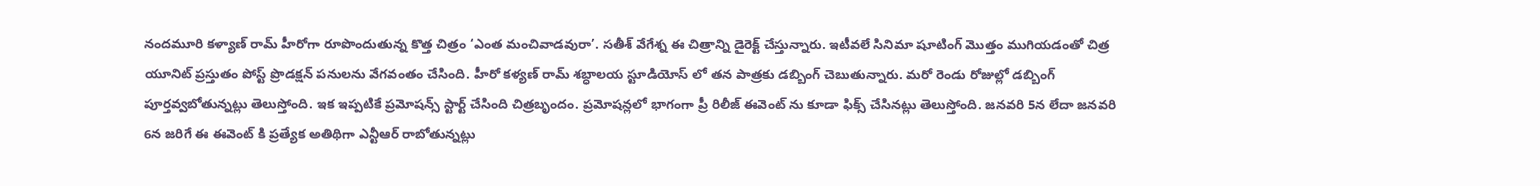నందమూరి కళ్యాణ్ రామ్ హీరోగా రూపొందుతున్న కొత్త చిత్రం ‘ఎంత మంచివాడవురా’. సతీశ్ వేగేశ్న ఈ చిత్రాన్ని డైరెక్ట్ చేస్తున్నారు. ఇటీవలే సినిమా షూటింగ్ మొత్తం ముగియడంతో చిత్ర యూనిట్ ప్రస్తుతం పోస్ట్ ప్రొడక్షన్ పనులను వేగవంతం చేసింది. హీరో కళ్యణ్ రామ్ శబ్ధాలయ స్టూడియోస్ లో తన పాత్రకు డబ్బింగ్ చెబుతున్నారు. మరో రెండు రోజుల్లో డబ్బింగ్ పూర్తవ్వబోతున్నట్లు తెలుస్తోంది. ఇక ఇప్పటికే ప్రమోషన్స్ స్టార్ట్ చేసింది చిత్రబృందం. ప్రమోషన్లలో భాగంగా ప్రీ రిలీజ్ ఈవెంట్ ను కూడా ఫిక్స్ చేసినట్లు తెలుస్తోంది. జనవరి 5న లేదా జనవరి 6న జరిగే ఈ ఈవెంట్ కి ప్రత్యేక అతిథిగా ఎన్టీఆర్ రాబోతున్నట్లు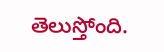తెలుస్తోంది.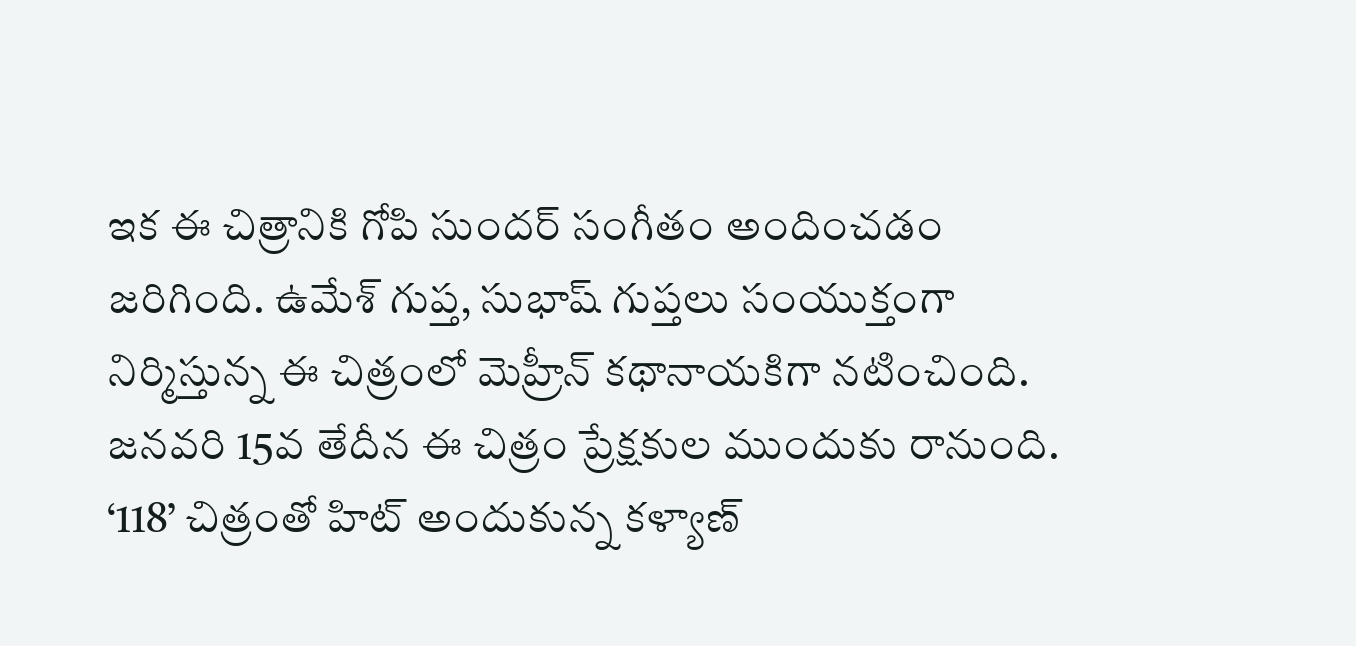ఇక ఈ చిత్రానికి గోపి సుందర్ సంగీతం అందించడం జరిగింది. ఉమేశ్ గుప్త, సుభాష్ గుప్తలు సంయుక్తంగా నిర్మిస్తున్న ఈ చిత్రంలో మెహ్రీన్ కథానాయకిగా నటించింది. జనవరి 15వ తేదీన ఈ చిత్రం ప్రేక్షకుల ముందుకు రానుంది. ‘118’ చిత్రంతో హిట్ అందుకున్న కళ్యాణ్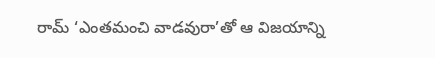రామ్ ‘ఎంతమంచి వాడవురా’తో ఆ విజయాన్ని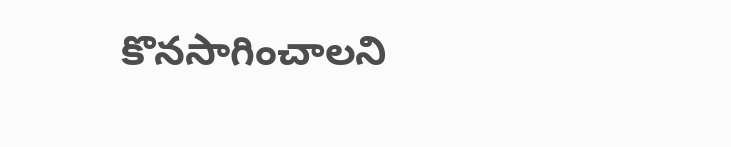కొనసాగించాలని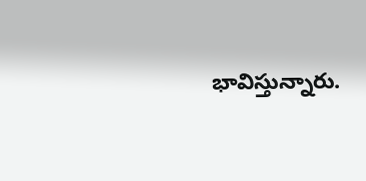భావిస్తున్నారు.